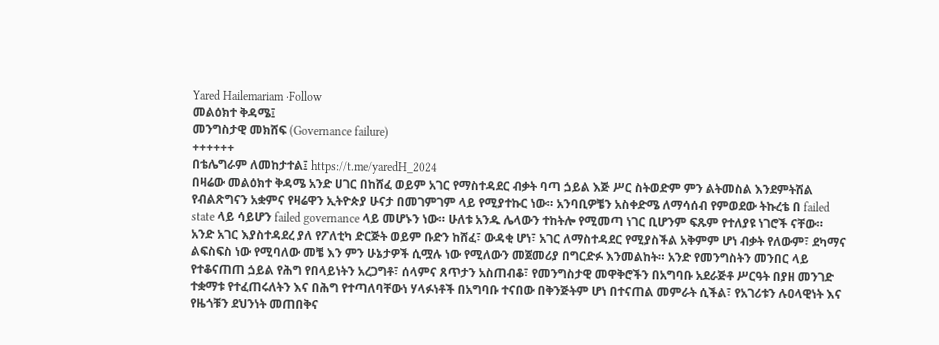Yared Hailemariam ·Follow
መልዕክተ ቅዳሜ፤
መንግስታዊ መክሸፍ (Governance failure)
++++++
በቴሌግራም ለመከታተል፤ https://t.me/yaredH_2024
በዛሬው መልዕክተ ቅዳሜ አንድ ሀገር በከሸፈ ወይም አገር የማስተዳደር ብቃት ባጣ ጏይል እጅ ሥር ስትወድም ምን ልትመስል እንደምትሽል የብልጽግናን አቋምና የዛሬዋን ኢትዮጵያ ሁናታ በመገምገም ላይ የሚያተኩር ነው። አንባቢዎቼን አስቀድሜ ለማሳሰብ የምወደው ትኩረቴ በ failed state ላይ ሳይሆን failed governance ላይ መሆኑን ነው። ሁለቱ አንዱ ሌላውን ተከትሎ የሚመጣ ነገር ቢሆንም ፍጹም የተለያዩ ነገሮች ናቸው።
አንድ አገር እያስተዳደረ ያለ የፖለቲካ ድርጅት ወይም ቡድን ከሸፈ፣ ውዳቂ ሆነ፣ አገር ለማስተዳደር የሚያስችል አቅምም ሆነ ብቃት የለውም፣ ደካማና ልፍስፍስ ነው የሚባለው መቼ እን ምን ሁኔታዎች ሲሟሉ ነው የሚለውን መጀመሪያ በግርድፉ እንመልከት። አንድ የመንግስትን መንበር ላይ የተቆናጠጠ ጏይል የሕግ የበላይነትን አረጋግቶ፣ ሰላምና ጸጥታን አስጠብቆ፣ የመንግስታዊ መዋቅሮችን በአግባቡ አደራጅቶ ሥርዓት በያዘ መንገድ ተቋማቱ የተፈጠሩለትን እና በሕግ የተጣለባቸውነ ሃላፉነቶች በአግባቡ ተናበው በቅንጅትም ሆነ በተናጠል መምራት ሲችል፣ የአገሪቱን ሉዐላዊነት እና የዜጎቹን ደህንነት መጠበቅና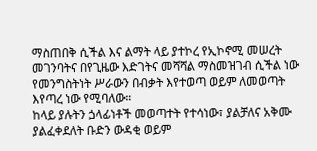ማስጠበቅ ሲችል እና ልማት ላይ ያተኮረ የኢኮኖሚ መሠረት መገንባትና በየጊዜው እድገትና መሻሻል ማስመዝገብ ሲችል ነው የመንግስትነት ሥራውን በብቃት እየተወጣ ወይም ለመወጣት እየጣረ ነው የሚባለው።
ከላይ ያሉትን ጏላፊነቶች መወጣተት የተሳነው፣ ያልቻለና አቅሙ ያልፈቀደለት ቡድን ውዳቂ ወይም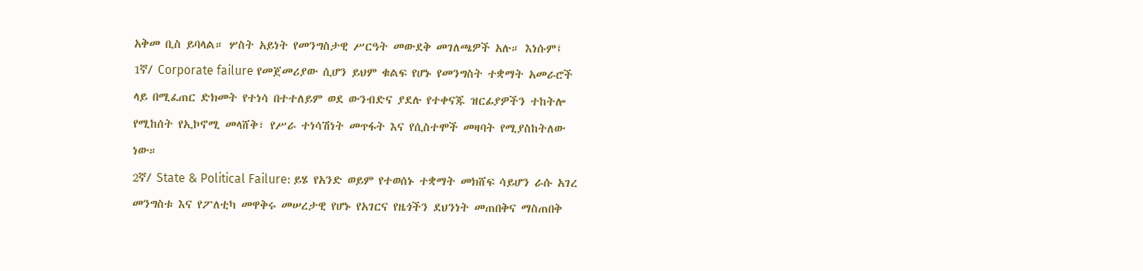አቅመ ቢስ ይባላል። ሦስት አይነት የመንግስታዊ ሥርዓት መውደቅ መገለጫዎች አሉ። እነሱም፤
1ኛ/ Corporate failure የመጀመሪያው ሲሆን ይህም ቁልፍ የሆኑ የመንግስት ተቋማት አመራሮች ላይ በሚፈጠር ድክመት የተነሳ በተተለይም ወደ ውንብድና ያደሉ የተቀናጁ ዝርፊያዎችን ተከትሎ የሚከሰት የኢኮኖሚ መላሸቅ፣ የሥራ ተነሳሽነት መጥፋት እና የሲስተሞች መዛባት የሚያስከትለው ነው።
2ኛ/ State & Political Failure: ይሄ የአንድ ወይም የተወሰኑ ተቋማት መክሸፍ ሳይሆን ራሱ አገረ መንግስቱ እና የፖለቲካ መዋቅሩ መሠረታዊ የሆኑ የአገርና የዜጎችን ደህንነት መጠበቅና ማስጠበቅ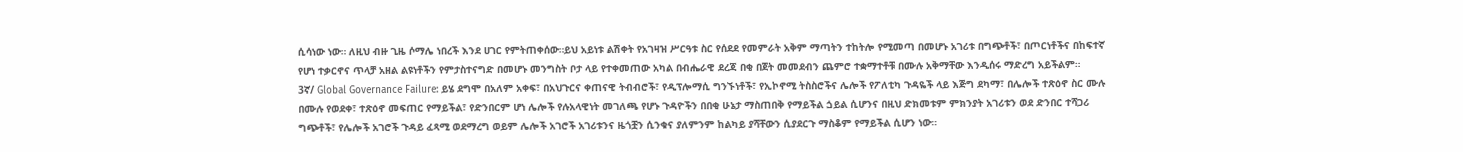ሲሳነው ነው። ለዚህ ብዙ ጊዜ ሶማሌ ነበረች እንደ ሀገር የምትጠቀሰው።ይህ አይነቱ ልሽቀት የአገዛዝ ሥርዓቱ ስር የሰደደ የመምራት አቅም ማጣትን ተከትሎ የሚመጣ በመሆኑ አገሪቱ በግጭቶች፣ በጦርነቶችና በከፍተኛ የሆነ ተቃርኖና ጥላቻ አዘል ልዩነቶችን የምታስተናግድ በመሆኑ መንግስት ቦታ ላይ የተቀመጠው አካል በብሔራዊ ደረጃ በቂ በጀት መመደብን ጨምሮ ተቋማተቶቹ በሙሉ አቅማቸው እንዲሰሩ ማድረግ አይችልም።
3ኛ/ Global Governance Failure: ይሄ ደግሞ በአለም አቀፍ፣ በአህጉርና ቀጠናዊ ትብብሮች፣ የዲፕሎማሲ ግንኙነቶች፣ የኢኮኖሚ ትስስሮችና ሌሎች የፖለቲካ ጉዳዬች ላይ እጅግ ደካማ፣ በሌሎች ተጽዕኖ ስር ሙሉ በሙሉ የወደቀ፣ ተጽዕኖ መፍጠር የማይችል፣ የድንበርም ሆነ ሌሎች የሉአላዊነት መገለጫ የሆኑ ጉዳዮችን በበቂ ሁኔታ ማስጠበቅ የማይችል ጏይል ሲሆንና በዚህ ድክመቱም ምክንያት አገሪቱን ወደ ድንበር ተሻጋሪ ግጭቶች፣ የሌሎች አገሮች ጉዳይ ፈጻሚ ወደማረግ ወይም ሌሎች አገሮች አገሪቱንና ዜጎቿን ሲንቁና ያለምንም ከልካይ ያሻቸውን ሲያደርጉ ማስቆም የማይችል ሲሆን ነው።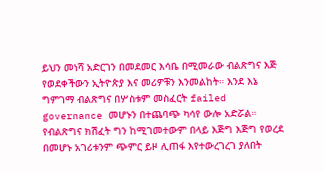ይህን መነሻ አድርገን በመደመር እሳቤ በሚመራው ብልጽግና እጅ የወደቀችውን ኢትዮጵያ እና መሪዎቹን እንመልከት። እንደ እኔ ግምገማ ብልጽግና በሦስቱም መስፈርት failed governance መሆኑን በተጨባጭ ካሳየ ውሎ አድሯል። የብልጽግና ክሽፈት ግን ከሚገመተውም በላይ እጅግ እጅግ የወረደ በመሆኑ አገሪቱንም ጭምር ይዞ ሊጠፋ እየተውረገረገ ያለበት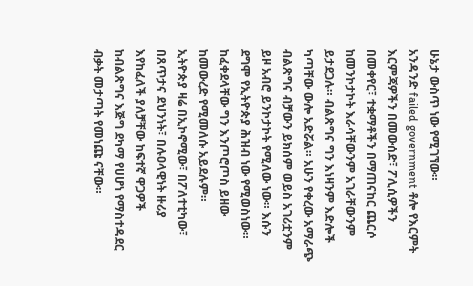ሁኔታ ውስጥ ነው የሚገኘው።
አንዳንድ failed government ቶሎ የእርምት እርምጃዎችን በመውሰድ፣ ፖሊሲዎችን በመቀየር፣ ተቋማቶችን በማጠናከር ጨርሶ ከመንኮታኮት እራሳቸውንም አገራቸውንም ይታደጋሉ። ብልጽግና ግን እነዛንም እድሎች ካጣቸው ውሎ አድሯል። አሁን የቀረው አማራጭ ብልጽግና ብቻውን ይክሰም ወይስ አገሪቷንም ይዞ አብሮ ይንኮታኮት የሚለው ነው። እሱን ደግሞ የኢትዮጵያ ሕዝብ ነው የሚወስነው። ከፈቀደላቸው ግን እንጦሮጦስ ይዘው ከመውረድ የሚመለሱ አይደሉም።
ኢትዮጵያ ዛሬ በኢኮኖሚው፣ በፖለተቲካው፣ በጸጥታና ደህንነት፣ በሉዐላዊነት ዙሪያ እየከፈለች ያለቻቸው ከፍተኛ ዋጋዎች ከብልጽግና እጅግ ደካማ የሀሆነ የማስተዳደር ብቃት መታጣት የመነጩ ናቸው።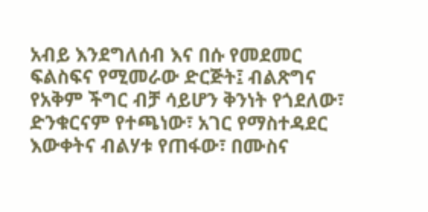አብይ እንደግለሰብ እና በሱ የመደመር ፍልስፍና የሚመራው ድርጅት፤ ብልጽግና የአቅም ችግር ብቻ ሳይሆን ቅንነት የጎደለው፣ ድንቁርናም የተጫነው፣ አገር የማስተዳደር እውቀትና ብልሃቱ የጠፋው፣ በሙስና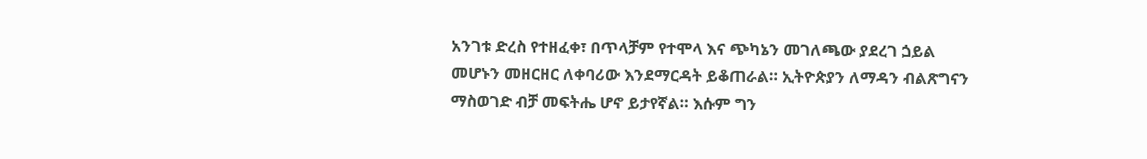አንገቱ ድረስ የተዘፈቀ፣ በጥላቻም የተሞላ እና ጭካኔን መገለጫው ያደረገ ጏይል መሆኑን መዘርዘር ለቀባሪው እንደማርዳት ይቆጠራል። ኢትዮጵያን ለማዳን ብልጽግናን ማስወገድ ብቻ መፍትሔ ሆኖ ይታየኛል። እሱም ግን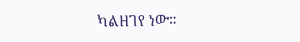ካልዘገየ ነው።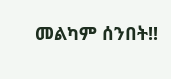መልካም ሰንበት!!